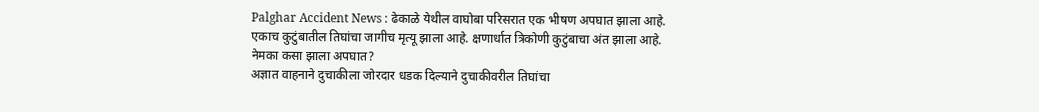Palghar Accident News : ढेकाळे येथील वाघोबा परिसरात एक भीषण अपघात झाला आहे. एकाच कुटुंबातील तिघांचा जागीच मृत्यू झाला आहे. क्षणार्धात त्रिकोणी कुटुंबाचा अंत झाला आहे.
नेमका कसा झाला अपघात?
अज्ञात वाहनाने दुचाकीला जोरदार धडक दिल्याने दुचाकीवरील तिघांचा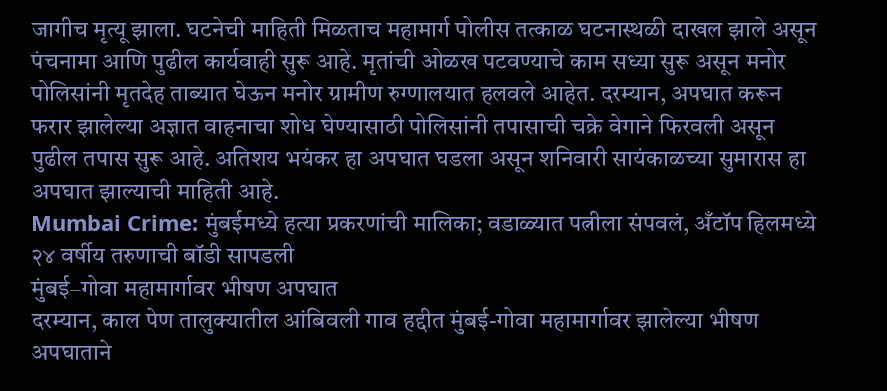जागीच मृत्यू झाला. घटनेची माहिती मिळताच महामार्ग पोलीस तत्काळ घटनास्थळी दाखल झाले असून पंचनामा आणि पुढील कार्यवाही सुरू आहे. मृतांची ओळख पटवण्याचे काम सध्या सुरू असून मनोर पोलिसांनी मृतदेह ताब्यात घेऊन मनोर ग्रामीण रुग्णालयात हलवले आहेत. दरम्यान, अपघात करून फरार झालेल्या अज्ञात वाहनाचा शोध घेण्यासाठी पोलिसांनी तपासाची चक्रे वेगाने फिरवली असून पुढील तपास सुरू आहे. अतिशय भयंकर हा अपघात घडला असून शनिवारी सायंकाळच्या सुमारास हा अपघात झाल्याची माहिती आहे.
Mumbai Crime: मुंबईमध्ये हत्या प्रकरणांची मालिका; वडाळ्यात पत्नीला संपवलं, अँटॉप हिलमध्ये २४ वर्षीय तरुणाची बॉडी सापडली
मुंबई–गोवा महामार्गावर भीषण अपघात
दरम्यान, काल पेण तालुक्यातील आंबिवली गाव हद्दीत मुंबई-गोवा महामार्गावर झालेल्या भीषण अपघाताने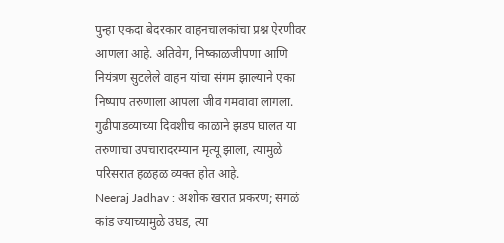पुन्हा एकदा बेदरकार वाहनचालकांचा प्रश्न ऐरणीवर आणला आहे. अतिवेग, निष्काळजीपणा आणि नियंत्रण सुटलेले वाहन यांचा संगम झाल्याने एका निष्पाप तरुणाला आपला जीव गमवावा लागला. गुढीपाडव्याच्या दिवशीच काळाने झडप घालत या तरुणाचा उपचारादरम्यान मृत्यू झाला, त्यामुळे परिसरात हळहळ व्यक्त होत आहे.
Neeraj Jadhav : अशोक खरात प्रकरण; सगळं कांड ज्याच्यामुळे उघड, त्या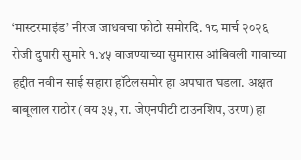‘मास्टरमाइंड’ नीरज जाधवचा फोटो समोरदि. १८ मार्च २०२६ रोजी दुपारी सुमारे १.४५ वाजण्याच्या सुमारास आंबिवली गावाच्या हद्दीत नवीन साई सहारा हॉटेलसमोर हा अपघात घडला. अक्षत बाबूलाल राठोर (वय ३५, रा. जेएनपीटी टाउनशिप, उरण) हा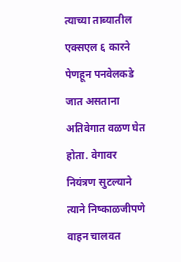त्याच्या ताब्यातील एक्सएल ६ कारने पेणहून पनवेलकडे जात असताना अतिवेगात वळण घेत होता. वेगावर नियंत्रण सुटल्याने त्याने निष्काळजीपणे वाहन चालवत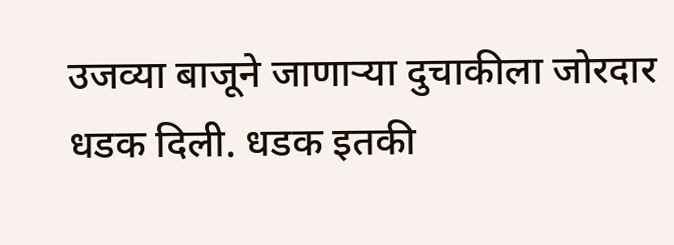उजव्या बाजूने जाणाऱ्या दुचाकीला जोरदार धडक दिली. धडक इतकी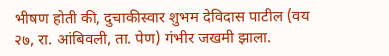भीषण होती की, दुचाकीस्वार शुभम देविदास पाटील (वय २७, रा. आंबिवली, ता. पेण) गंभीर जखमी झाला.